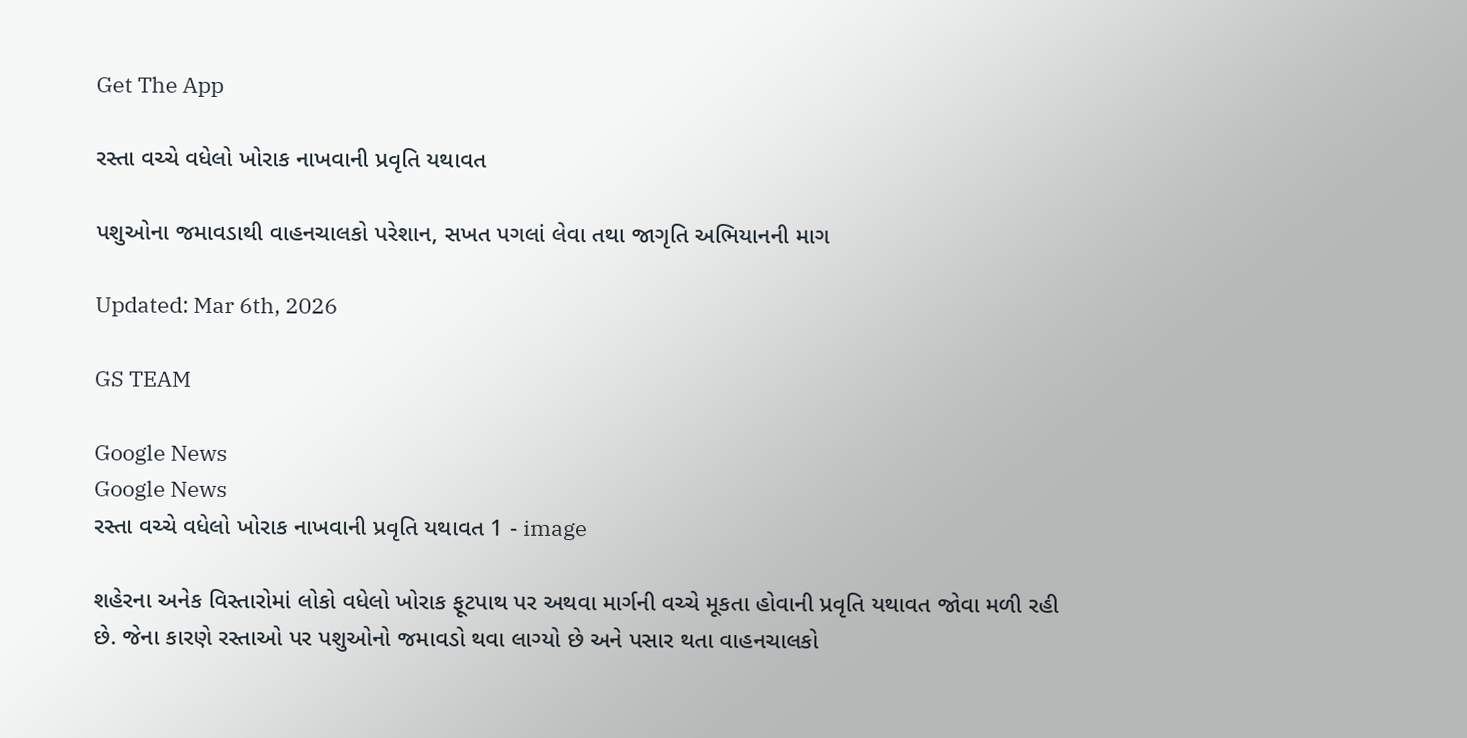Get The App

રસ્તા વચ્ચે વધેલો ખોરાક નાખવાની પ્રવૃતિ યથાવત

પશુઓના જમાવડાથી વાહનચાલકો પરેશાન, સખત પગલાં લેવા તથા જાગૃતિ અભિયાનની માગ

Updated: Mar 6th, 2026

GS TEAM

Google News
Google News
રસ્તા વચ્ચે વધેલો ખોરાક નાખવાની પ્રવૃતિ યથાવત 1 - image

શહેરના અનેક વિસ્તારોમાં લોકો વધેલો ખોરાક ફૂટપાથ પર અથવા માર્ગની વચ્ચે મૂકતા હોવાની પ્રવૃતિ યથાવત જોવા મળી રહી છે. જેના કારણે રસ્તાઓ પર પશુઓનો જમાવડો થવા લાગ્યો છે અને પસાર થતા વાહનચાલકો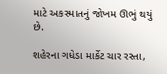માટે અકસ્માતનું જોખમ ઊભું થયું છે.

શહેરના ગધેડા માર્કેટ ચાર રસ્તા,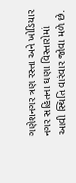ગણેશનગર ત્રણ રસ્તા અને ખોડિયાર નગર સહિતના ઘણા વિસ્તારોમાં આવી સ્થિતિ વારંવાર જોવા મળે છે.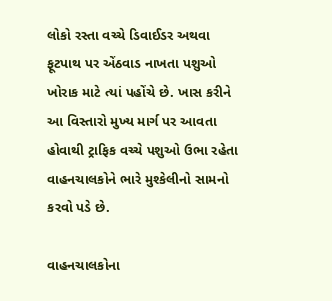લોકો રસ્તા વચ્ચે ડિવાઈડર અથવા ફૂટપાથ પર એંઠવાડ નાખતા પશુઓ ખોરાક માટે ત્યાં પહોંચે છે. ખાસ કરીને આ વિસ્તારો મુખ્ય માર્ગ પર આવતા હોવાથી ટ્રાફિક વચ્ચે પશુઓ ઉભા રહેતા વાહનચાલકોને ભારે મુશ્કેલીનો સામનો કરવો પડે છે.

વાહનચાલકોના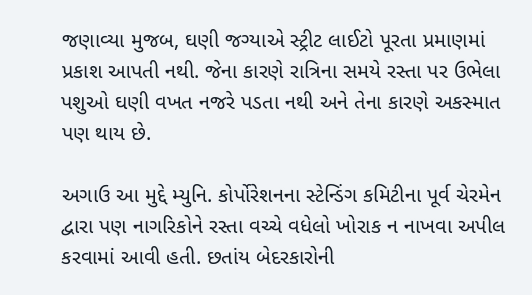જણાવ્યા મુજબ, ઘણી જગ્યાએ સ્ટ્રીટ લાઈટો પૂરતા પ્રમાણમાં પ્રકાશ આપતી નથી. જેના કારણે રાત્રિના સમયે રસ્તા પર ઉભેલા પશુઓ ઘણી વખત નજરે પડતા નથી અને તેના કારણે અકસ્માત પણ થાય છે.

અગાઉ આ મુદ્દે મ્યુનિ. કોર્પોરેશનના સ્ટેન્ડિંગ કમિટીના પૂર્વ ચેરમેન દ્વારા પણ નાગરિકોને રસ્તા વચ્ચે વધેલો ખોરાક ન નાખવા અપીલ કરવામાં આવી હતી. છતાંય બેદરકારોની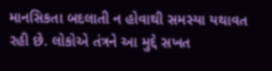માનસિકતા બદલાતી ન હોવાથી સમસ્યા યથાવત રહી છે. લોકોએ તંત્રને આ મુદ્દે સખત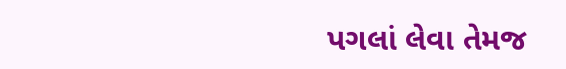પગલાં લેવા તેમજ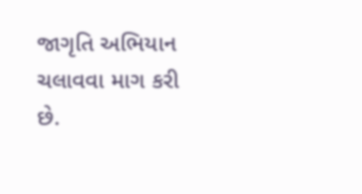જાગૃતિ અભિયાન ચલાવવા માગ કરી છે.